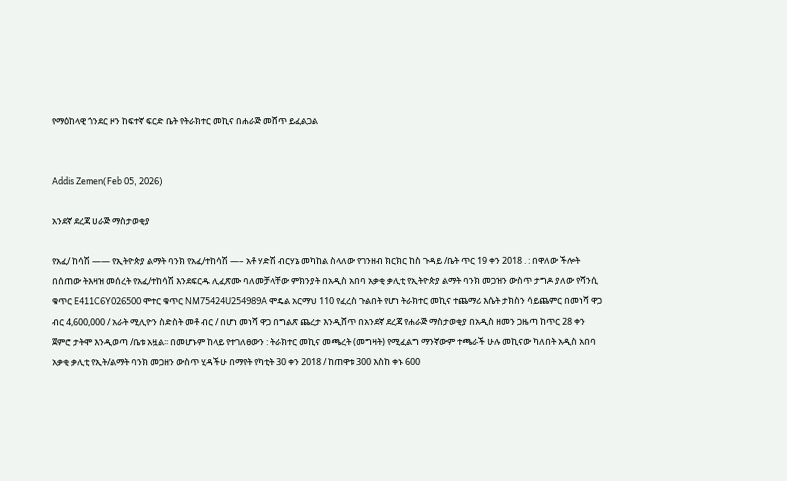የማዕከላዊ ጎንደር ዞን ከፍተኛ ፍርድ ቤት የትራክተር መኪና በሐራጅ መሸጥ ይፈልጋል


Addis Zemen(Feb 05, 2026)

አንደኛ ደረጃ ሀራጅ ማስታወቂያ

የአፈ/ ከሳሽ —— የኢትዮጵያ ልማት ባንክ የአፈ/ተከሳሽ —– አቶ ሃድሽ ብርሃኔ መካከል ስላለው የገንዘብ ክርክር ከስ ጉዳይ /ቤት ጥር 19 ቀን 2018 . : በዋለው ችሎት በሰጠው ትእዛዝ መሰረት የአፈ/ተከሳሽ እንደፍርዱ ሊፈጽሙ ባለመቻላቸው ምክንያት በአዲስ አበባ አቃቂ ቃሊቲ የኢትዮጵያ ልማት ባንክ መጋዝን ውስጥ ታግዶ ያለው የሻንሲ ቁጥር E411C6Y026500 ሞተር ቁጥር NM75424U254989A ሞዴል አርማህ 110 የፈረስ ጉልበት የሆነ ትራክተር መኪና ተጨማሪ እሴት ታክስን ሳይጨምር በመነሻ ዋጋ ብር 4,600,000 / አራት ሚሊዮን ስድስት መቶ ብር / በሆነ መነሻ ዋጋ በግልጽ ጨረታ እንዲሸጥ በአንደኛ ደረጃ የሐራጅ ማስታወቂያ በአዲስ ዘመን ጋዜጣ ከጥር 28 ቀን ጀምሮ ታትሞ እንዲወጣ /ቤቱ አዟል፡፡ በመሆኑም ከላይ የተገለፀውን : ትራክተር መኪና መጫረት (መግዛት) የሚፈልግ ማንኛውም ተጫራች ሁሉ መኪናው ካለበት አዲስ አበባ አቃቂ ቃሊቲ የኢት/ልማት ባንክ መጋዘን ውስጥ ሂዳችሁ በማየት የካቲት 30 ቀን 2018 / ከጠዋቱ 300 እስከ ቀኑ 600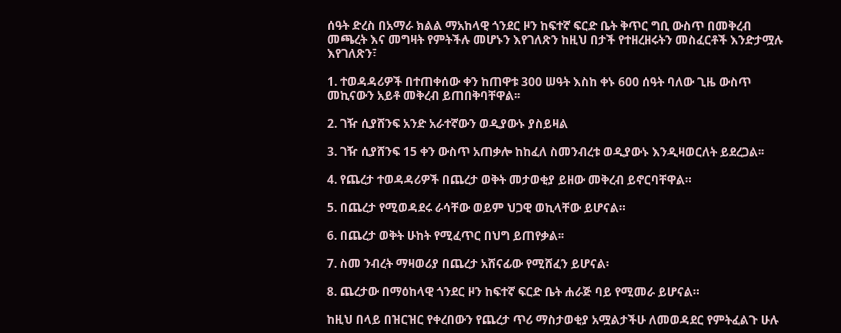ሰዓት ድረስ በአማራ ክልል ማአከላዊ ጎንደር ዞን ከፍተኛ ፍርድ ቤት ቅጥር ግቢ ውስጥ በመቅረብ መጫረት እና መግዛት የምትችሉ መሆኑን እየገለጽን ከዚህ በታች የተዘረዘሩትን መስፈርቶች እንድታሟሉ እየገለጽን፣

1. ተወዳዳሪዎች በተጠቀሰው ቀን ከጠዋቱ 300 ሠዓት እስከ ቀኑ 600 ሰዓት ባለው ጊዜ ውስጥ መኪናውን አይቶ መቅረብ ይጠበቅባቸዋል፡፡

2. ገዥ ሲያሸንፍ አንድ አራተኛውን ወዲያውኑ ያስይዛል

3. ገዥ ሲያሸንፍ 15 ቀን ውስጥ አጠቃሎ ከከፈለ ስመንብረቱ ወዲያውኑ እንዲዛወርለት ይደረጋል፡፡

4. የጨረታ ተወዳዳሪዎች በጨረታ ወቅት መታወቂያ ይዘው መቅረብ ይኖርባቸዋል።

5. በጨረታ የሚወዳደሩ ራሳቸው ወይም ህጋዊ ወኪላቸው ይሆናል።

6. በጨረታ ወቅት ሁከት የሚፈጥር በህግ ይጠየቃል፡፡

7. ስመ ንብረት ማዛወሪያ በጨረታ አሸናፊው የሚሸፈን ይሆናል፡

8. ጨረታው በማዕከላዊ ጎንደር ዞን ከፍተኛ ፍርድ ቤት ሐራጅ ባይ የሚመራ ይሆናል።

ከዚህ በላይ በዝርዝር የቀረበውን የጨረታ ጥሪ ማስታወቂያ አሟልታችሁ ለመወዳደር የምትፈልጉ ሁሉ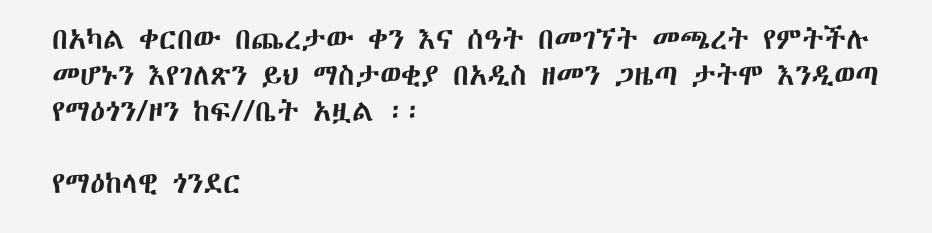በአካል ቀርበው በጨረታው ቀን እና ሰዓት በመገኘት መጫረት የምትችሉ መሆኑን እየገለጽን ይህ ማስታወቂያ በአዲስ ዘመን ጋዜጣ ታትሞ እንዲወጣ የማዕጎን/ዞን ከፍ//ቤት አዟል ፡፡

የማዕከላዊ ጎንደር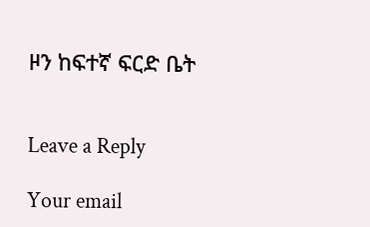ዞን ከፍተኛ ፍርድ ቤት


Leave a Reply

Your email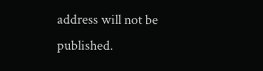address will not be published.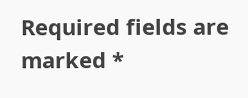Required fields are marked *